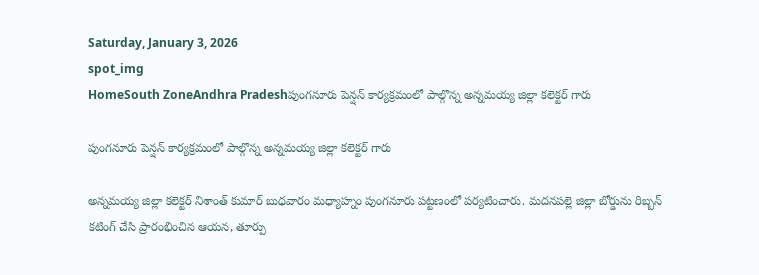Saturday, January 3, 2026
spot_img
HomeSouth ZoneAndhra Pradeshపుంగనూరు పెన్షన్ కార్యక్రమంలో పాల్గొన్న అన్నమయ్య జిల్లా కలెక్టర్ గారు

పుంగనూరు పెన్షన్ కార్యక్రమంలో పాల్గొన్న అన్నమయ్య జిల్లా కలెక్టర్ గారు

అన్నమయ్య జిల్లా కలెక్టర్ నిశాంత్ కుమార్ బుధవారం మధ్యాహ్నం పుంగనూరు పట్టణంలో పర్యటించారు. మదనపల్లె జిల్లా బోర్డును రిబ్బన్ కటింగ్ చేసి ప్రారంభించిన ఆయన, తూర్పు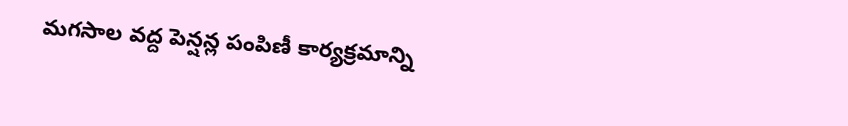మగసాల వద్ద పెన్షన్ల పంపిణీ కార్యక్రమాన్ని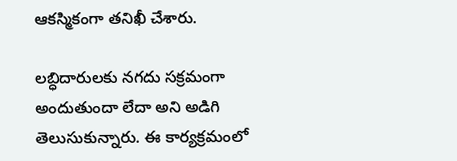ఆకస్మికంగా తనిఖీ చేశారు.

లబ్ధిదారులకు నగదు సక్రమంగా అందుతుందా లేదా అని అడిగి తెలుసుకున్నారు. ఈ కార్యక్రమంలో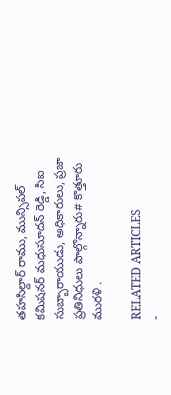తహసిల్దార్ రాము, మున్సిపల్ కమిషనర్ మధుసూదన్ రెడ్డి, సిఐ సుబ్బారాయుడు, అధికారులు, ప్రజా ప్రతినిధులు పాల్గొన్నారు# కొత్తూరు మురళి .

RELATED ARTICLES
-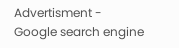Advertisment -
Google search engine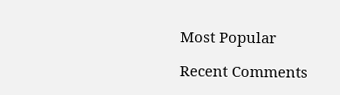Most Popular

Recent Comments